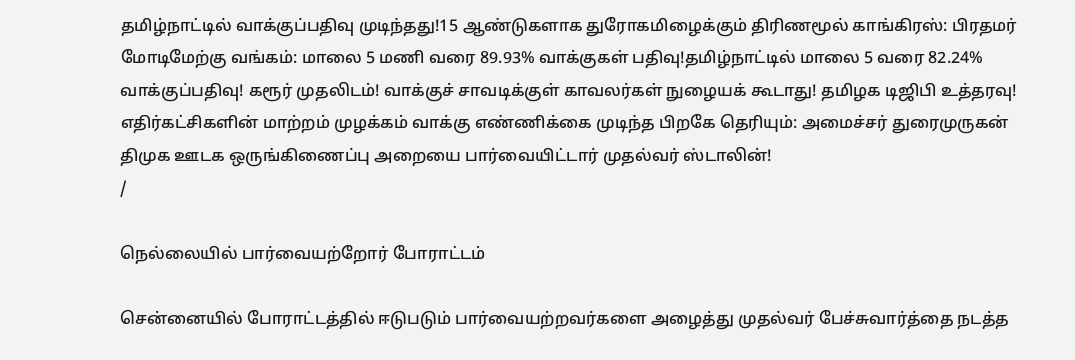தமிழ்நாட்டில் வாக்குப்பதிவு முடிந்தது!15 ஆண்டுகளாக துரோகமிழைக்கும் திரிணமூல் காங்கிரஸ்: பிரதமர் மோடிமேற்கு வங்கம்: மாலை 5 மணி வரை 89.93% வாக்குகள் பதிவு!தமிழ்நாட்டில் மாலை 5 வரை 82.24% வாக்குப்பதிவு! கரூர் முதலிடம்! வாக்குச் சாவடிக்குள் காவலர்கள் நுழையக் கூடாது! தமிழக டிஜிபி உத்தரவு! எதிர்கட்சிகளின் மாற்றம் முழக்கம் வாக்கு எண்ணிக்கை முடிந்த பிறகே தெரியும்: அமைச்சர் துரைமுருகன் திமுக ஊடக ஒருங்கிணைப்பு அறையை பார்வையிட்டார் முதல்வர் ஸ்டாலின்!
/

நெல்லையில் பார்வையற்றோர் போராட்டம்

சென்னையில் போராட்டத்தில் ஈடுபடும் பார்வையற்றவர்களை அழைத்து முதல்வர் பேச்சுவார்த்தை நடத்த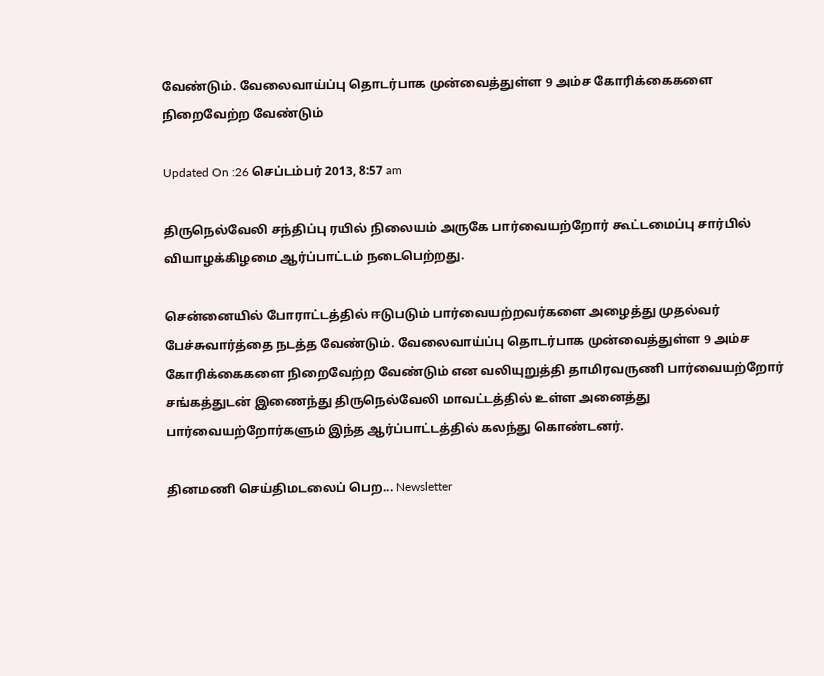வேண்டும். வேலைவாய்ப்பு தொடர்பாக முன்வைத்துள்ள 9 அம்ச கோரிக்கைகளை நிறைவேற்ற வேண்டும்

Updated On :26 செப்டம்பர் 2013, 8:57 am

திருநெல்வேலி சந்திப்பு ரயில் நிலையம் அருகே பார்வையற்றோர் கூட்டமைப்பு சார்பில் வியாழக்கிழமை ஆர்ப்பாட்டம் நடைபெற்றது.

சென்னையில் போராட்டத்தில் ஈடுபடும் பார்வையற்றவர்களை அழைத்து முதல்வர் பேச்சுவார்த்தை நடத்த வேண்டும். வேலைவாய்ப்பு தொடர்பாக முன்வைத்துள்ள 9 அம்ச கோரிக்கைகளை நிறைவேற்ற வேண்டும் என வலியுறுத்தி தாமிரவருணி பார்வையற்றோர் சங்கத்துடன் இணைந்து திருநெல்வேலி மாவட்டத்தில் உள்ள அனைத்து பார்வையற்றோர்களும் இந்த ஆர்ப்பாட்டத்தில் கலந்து கொண்டனர்.

தினமணி செய்திமடலைப் பெற... Newsletter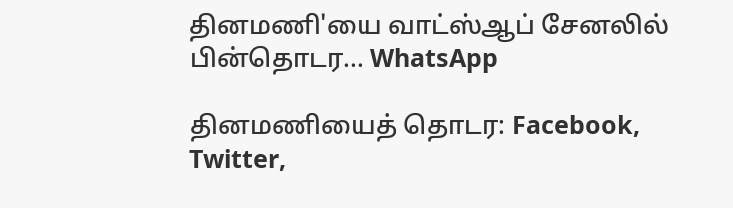தினமணி'யை வாட்ஸ்ஆப் சேனலில் பின்தொடர... WhatsApp

தினமணியைத் தொடர: Facebook, Twitter,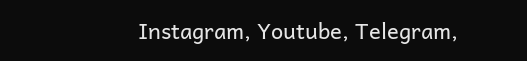Instagram, Youtube, Telegram,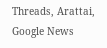Threads, Arattai, Google News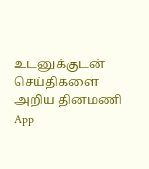உடனுக்குடன் செய்திகளை அறிய தினமணி App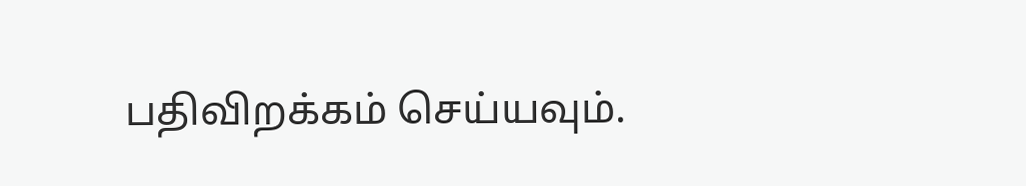பதிவிறக்கம் செய்யவும்.